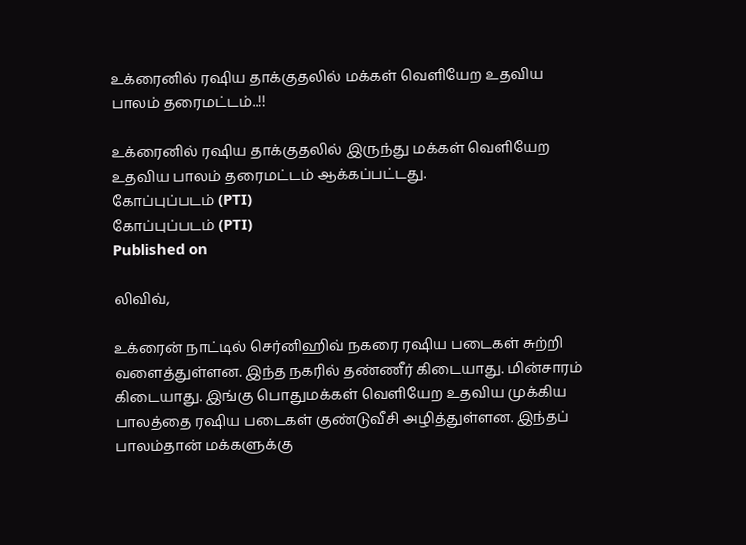உக்ரைனில் ரஷிய தாக்குதலில் மக்கள் வெளியேற உதவிய பாலம் தரைமட்டம்..!!

உக்ரைனில் ரஷிய தாக்குதலில் இருந்து மக்கள் வெளியேற உதவிய பாலம் தரைமட்டம் ஆக்கப்பட்டது.
கோப்புப்படம் (PTI)
கோப்புப்படம் (PTI)
Published on

லிவிவ்,

உக்ரைன் நாட்டில் செர்னிஹிவ் நகரை ரஷிய படைகள் சுற்றி வளைத்துள்ளன. இந்த நகரில் தண்ணீர் கிடையாது. மின்சாரம் கிடையாது. இங்கு பொதுமக்கள் வெளியேற உதவிய முக்கிய பாலத்தை ரஷிய படைகள் குண்டுவீசி அழித்துள்ளன. இந்தப் பாலம்தான் மக்களுக்கு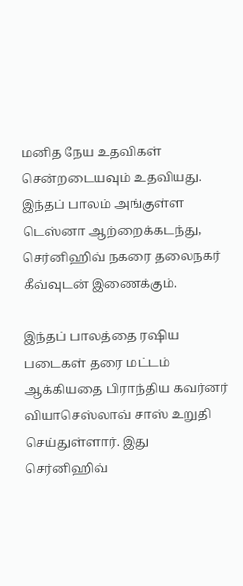மனித நேய உதவிகள் சென்றடையவும் உதவியது. இந்தப் பாலம் அங்குள்ள டெஸ்னா ஆற்றைக்கடந்து, செர்னிஹிவ் நகரை தலைநகர் கீவ்வுடன் இணைக்கும்.

இந்தப் பாலத்தை ரஷிய படைகள் தரை மட்டம் ஆக்கியதை பிராந்திய கவர்னர் வியாசெஸ்லாவ் சாஸ் உறுதி செய்துள்ளார். இது செர்னிஹிவ்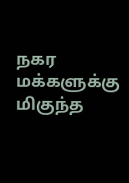நகர மக்களுக்கு மிகுந்த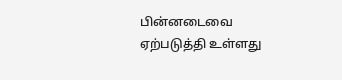பின்னடைவை ஏற்படுத்தி உள்ளது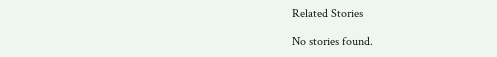Related Stories

No stories found.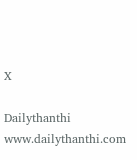X

Dailythanthi
www.dailythanthi.com